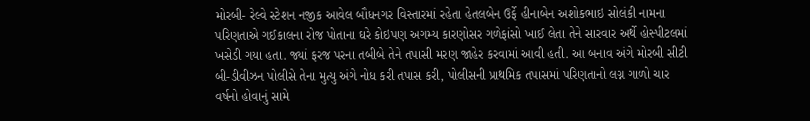મોરબી- રેલ્વે સ્ટેશન નજીક આવેલ બૌધનગર વિસ્તારમાં રહેતા હેતલબેન ઉર્ફે હીનાબેન અશોકભાઇ સોલંકી નામના પરિણતાએ ગઈકાલના રોજ પોતાના ઘરે કોઇપણ અગમ્ય કારણોસર ગળેફાંસો ખાઈ લેતા તેને સારવાર અર્થે હોસ્પીટલમાં ખસેડી ગયા હતા. જ્યાં ફરજ પરના તબીબે તેને તપાસી મરણ જાહેર કરવામાં આવી હતી. આ બનાવ અંગે મોરબી સીટી બી-ડીવીઝન પોલીસે તેના મુત્યુ અંગે નોધ કરી તપાસ કરી, પોલીસની પ્રાથમિક તપાસમાં પરિણતાનો લગ્ન ગાળો ચાર વર્ષનો હોવાનું સામે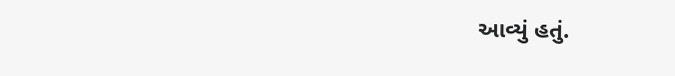આવ્યું હતું.